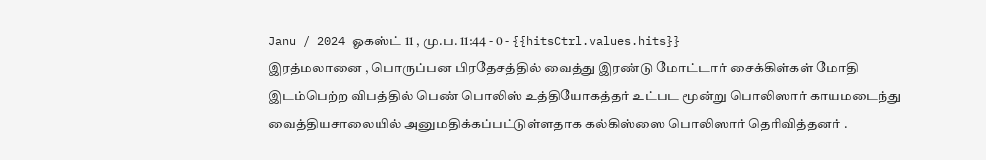Janu / 2024 ஓகஸ்ட் 11 , மு.ப. 11:44 - 0 - {{hitsCtrl.values.hits}}
இரத்மலானை , பொருப்பன பிரதேசத்தில் வைத்து இரண்டு மோட்டார் சைக்கிள்கள் மோதி இடம்பெற்ற விபத்தில் பெண் பொலிஸ் உத்தியோகத்தர் உட்பட மூன்று பொலிஸார் காயமடைந்து வைத்தியசாலையில் அனுமதிக்கப்பட்டுள்ளதாக கல்கிஸ்ஸை பொலிஸார் தெரிவித்தனர் .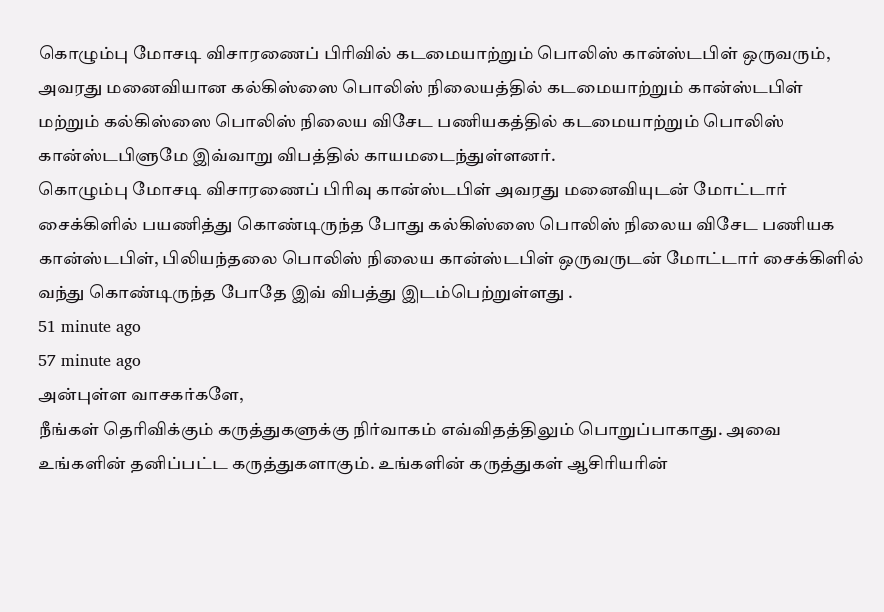கொழும்பு மோசடி விசாரணைப் பிரிவில் கடமையாற்றும் பொலிஸ் கான்ஸ்டபிள் ஒருவரும், அவரது மனைவியான கல்கிஸ்ஸை பொலிஸ் நிலையத்தில் கடமையாற்றும் கான்ஸ்டபிள் மற்றும் கல்கிஸ்ஸை பொலிஸ் நிலைய விசேட பணியகத்தில் கடமையாற்றும் பொலிஸ் கான்ஸ்டபிளுமே இவ்வாறு விபத்தில் காயமடைந்துள்ளனர்.
கொழும்பு மோசடி விசாரணைப் பிரிவு கான்ஸ்டபிள் அவரது மனைவியுடன் மோட்டார் சைக்கிளில் பயணித்து கொண்டிருந்த போது கல்கிஸ்ஸை பொலிஸ் நிலைய விசேட பணியக கான்ஸ்டபிள், பிலியந்தலை பொலிஸ் நிலைய கான்ஸ்டபிள் ஒருவருடன் மோட்டார் சைக்கிளில் வந்து கொண்டிருந்த போதே இவ் விபத்து இடம்பெற்றுள்ளது .
51 minute ago
57 minute ago
அன்புள்ள வாசகர்களே,
நீங்கள் தெரிவிக்கும் கருத்துகளுக்கு நிர்வாகம் எவ்விதத்திலும் பொறுப்பாகாது. அவை உங்களின் தனிப்பட்ட கருத்துகளாகும். உங்களின் கருத்துகள் ஆசிரியரின்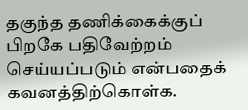தகுந்த தணிக்கைக்குப் பிறகே பதிவேற்றம் செய்யப்படும் என்பதைக் கவனத்திற்கொள்க.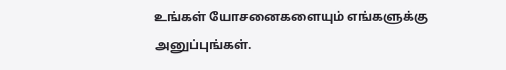உங்கள் யோசனைகளையும் எங்களுக்கு அனுப்புங்கள்.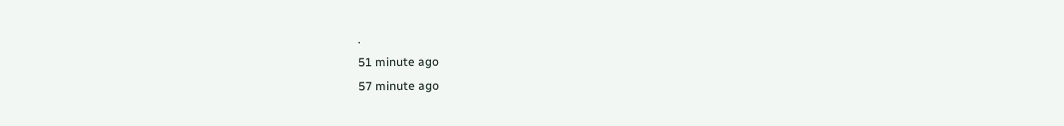.
51 minute ago
57 minute ago